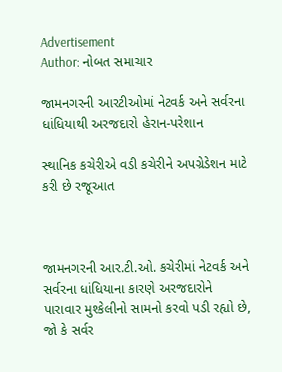Advertisement
Author: નોબત સમાચાર

જામનગરની આરટીઓમાં નેટવર્ક અને સર્વરના ધાંધિયાથી અરજદારો હેરાન-પરેશાન

સ્થાનિક કચેરીએ વડી કચેરીને અપગ્રેડેશન માટે કરી છે રજૂઆત



જામનગરની આર.ટી.ઓ. કચેરીમાં નેટવર્ક અને સર્વરના ધાંધિયાના કારણે અરજદારોને પારાવાર મુશ્કેલીનો સામનો કરવો પડી રહ્યો છે, જો કે સર્વર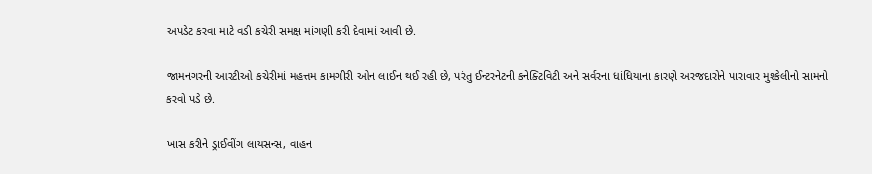અપડેટ કરવા માટે વડી કચેરી સમક્ષ માંગણી કરી દેવામાં આવી છે.

જામનગરની આરટીઓ કચેરીમાં મહત્તમ કામગીરી ઓન લાઈન થઈ રહી છે, પરંતુ ઈન્ટરનેટની કનેક્ટિવિટી અને સર્વરના ધાંધિયાના કારણે અરજદારોને પારાવાર મુશ્કેલીનો સામનો કરવો પડે છે.

ખાસ કરીને ડ્રાઈવીંગ લાયસન્સ, વાહન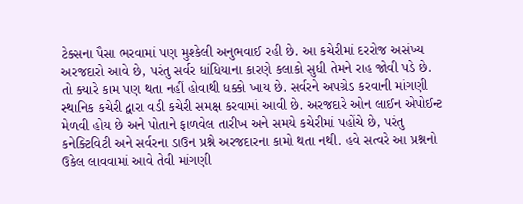ટેક્સના પૈસા ભરવામાં પણ મુશ્કેલી અનુભવાઈ રહી છે. આ કચેરીમાં દરરોજ અસંખ્ય અરજદારો આવે છે, પરંતુ સર્વર ધાંધિયાના કારણે કલાકો સુધી તેમને રાહ જોવી પડે છે. તો ક્યારે કામ પણ થતા નહીં હોવાથી ધક્કો ખાય છે. સર્વરને અપગ્રેડ કરવાની માંગણી સ્થાનિક કચેરી દ્વારા વડી કચેરી સમક્ષ કરવામાં આવી છે. અરજદારે ઓન લાઈન એપોઈન્ટ મેળવી હોય છે અને પોતાને ફાળવેલ તારીખ અને સમયે કચેરીમાં પહોંચે છે, પરંતુ કનેક્ટિવિટી અને સર્વરના ડાઉન પ્રશ્ને અરજદારના કામો થતા નથી. હવે સત્વરે આ પ્રશ્નનો ઉકેલ લાવવામાં આવે તેવી માંગણી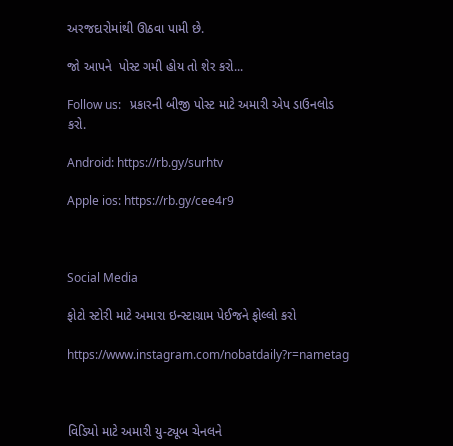અરજદારોમાંથી ઊઠવા પામી છે.

જો આપને  પોસ્ટ ગમી હોય તો શેર કરો...

Follow us:   પ્રકારની બીજી પોસ્ટ માટે અમારી એપ ડાઉનલોડ કરો.

Android: https://rb.gy/surhtv

Apple ios: https://rb.gy/cee4r9



Social Media

ફોટો સ્ટોરી માટે અમારા ઇન્સ્ટાગ્રામ પેઈજને ફોલ્લો કરો

https://www.instagram.com/nobatdaily?r=nametag



વિડિયો માટે અમારી યુ-ટ્યૂબ ચેનલને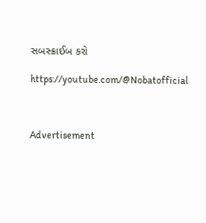સબસ્ક્રાઈબ કરો

https://youtube.com/@Nobatofficial



Advertisement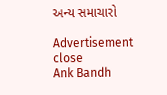અન્ય સમાચારો

Advertisement
close
Ank Bandh